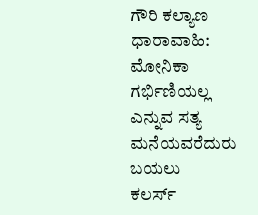ಗೌರಿ ಕಲ್ಯಾಣ ಧಾರಾವಾಹಿ: ಮೋನಿಕಾ ಗರ್ಭಿಣಿಯಲ್ಲ ಎನ್ನುವ ಸತ್ಯ ಮನೆಯವರೆದುರು ಬಯಲು
ಕಲರ್ಸ್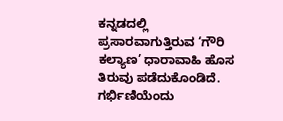ಕನ್ನಡದಲ್ಲಿ ಪ್ರಸಾರವಾಗುತ್ತಿರುವ ‘ಗೌರಿ ಕಲ್ಯಾಣ’ ಧಾರಾವಾಹಿ ಹೊಸ ತಿರುವು ಪಡೆದುಕೊಂಡಿದೆ. ಗರ್ಭಿಣಿಯೆಂದು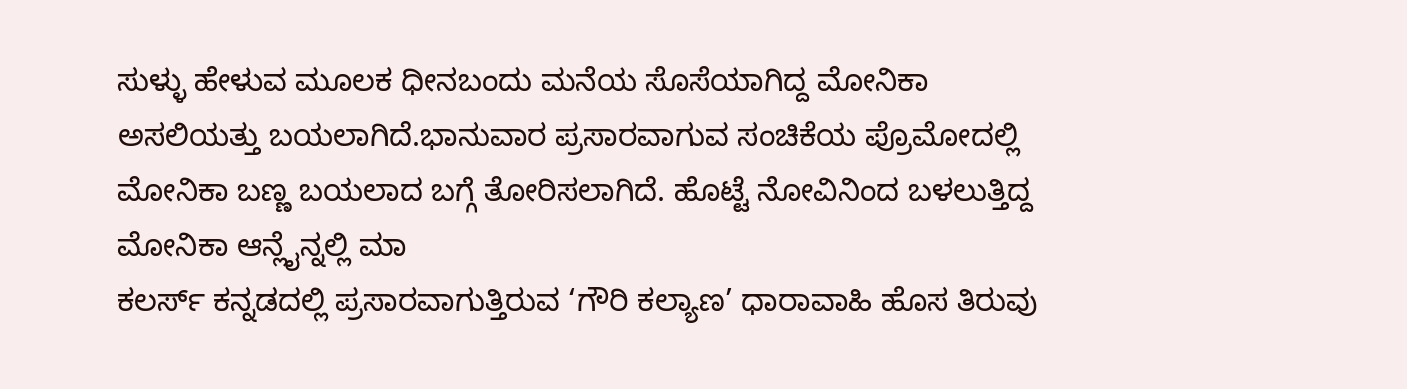ಸುಳ್ಳು ಹೇಳುವ ಮೂಲಕ ಧೀನಬಂದು ಮನೆಯ ಸೊಸೆಯಾಗಿದ್ದ ಮೋನಿಕಾ ಅಸಲಿಯತ್ತು ಬಯಲಾಗಿದೆ.ಭಾನುವಾರ ಪ್ರಸಾರವಾಗುವ ಸಂಚಿಕೆಯ ಪ್ರೊಮೋದಲ್ಲಿ ಮೋನಿಕಾ ಬಣ್ಣ ಬಯಲಾದ ಬಗ್ಗೆ ತೋರಿಸಲಾಗಿದೆ. ಹೊಟ್ಟೆ ನೋವಿನಿಂದ ಬಳಲುತ್ತಿದ್ದ ಮೋನಿಕಾ ಆನ್ಲೈನ್ನಲ್ಲಿ ಮಾ
ಕಲರ್ಸ್ ಕನ್ನಡದಲ್ಲಿ ಪ್ರಸಾರವಾಗುತ್ತಿರುವ ‘ಗೌರಿ ಕಲ್ಯಾಣ’ ಧಾರಾವಾಹಿ ಹೊಸ ತಿರುವು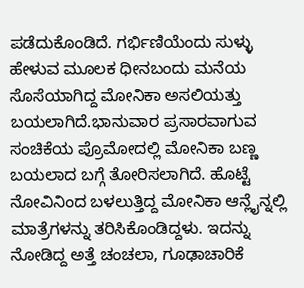ಪಡೆದುಕೊಂಡಿದೆ. ಗರ್ಭಿಣಿಯೆಂದು ಸುಳ್ಳು ಹೇಳುವ ಮೂಲಕ ಧೀನಬಂದು ಮನೆಯ ಸೊಸೆಯಾಗಿದ್ದ ಮೋನಿಕಾ ಅಸಲಿಯತ್ತು ಬಯಲಾಗಿದೆ.ಭಾನುವಾರ ಪ್ರಸಾರವಾಗುವ ಸಂಚಿಕೆಯ ಪ್ರೊಮೋದಲ್ಲಿ ಮೋನಿಕಾ ಬಣ್ಣ ಬಯಲಾದ ಬಗ್ಗೆ ತೋರಿಸಲಾಗಿದೆ. ಹೊಟ್ಟೆ ನೋವಿನಿಂದ ಬಳಲುತ್ತಿದ್ದ ಮೋನಿಕಾ ಆನ್ಲೈನ್ನಲ್ಲಿ ಮಾತ್ರೆಗಳನ್ನು ತರಿಸಿಕೊಂಡಿದ್ದಳು. ಇದನ್ನು ನೋಡಿದ್ದ ಅತ್ತೆ ಚಂಚಲಾ, ಗೂಢಾಚಾರಿಕೆ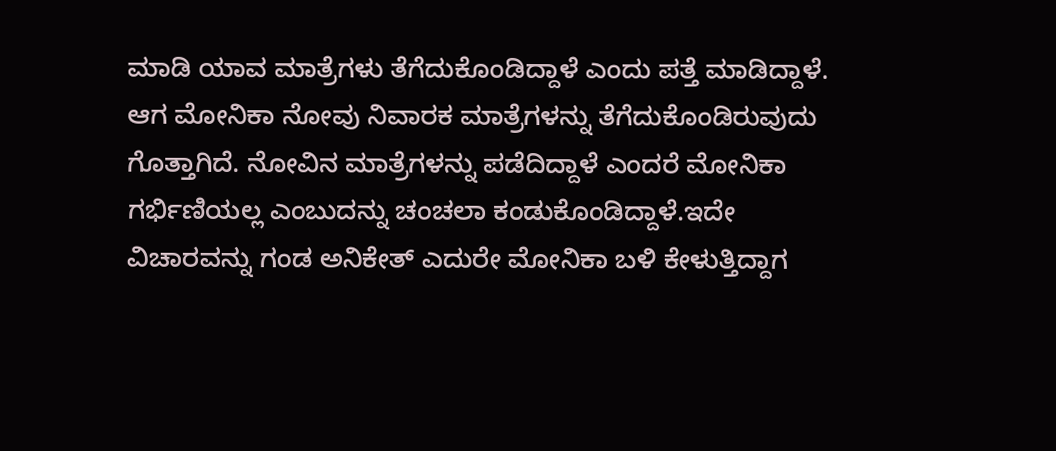ಮಾಡಿ ಯಾವ ಮಾತ್ರೆಗಳು ತೆಗೆದುಕೊಂಡಿದ್ದಾಳೆ ಎಂದು ಪತ್ತೆ ಮಾಡಿದ್ದಾಳೆ. ಆಗ ಮೋನಿಕಾ ನೋವು ನಿವಾರಕ ಮಾತ್ರೆಗಳನ್ನು ತೆಗೆದುಕೊಂಡಿರುವುದು ಗೊತ್ತಾಗಿದೆ. ನೋವಿನ ಮಾತ್ರೆಗಳನ್ನು ಪಡೆದಿದ್ದಾಳೆ ಎಂದರೆ ಮೋನಿಕಾ ಗರ್ಭಿಣಿಯಲ್ಲ ಎಂಬುದನ್ನು ಚಂಚಲಾ ಕಂಡುಕೊಂಡಿದ್ದಾಳೆ.ಇದೇ ವಿಚಾರವನ್ನು ಗಂಡ ಅನಿಕೇತ್ ಎದುರೇ ಮೋನಿಕಾ ಬಳಿ ಕೇಳುತ್ತಿದ್ದಾಗ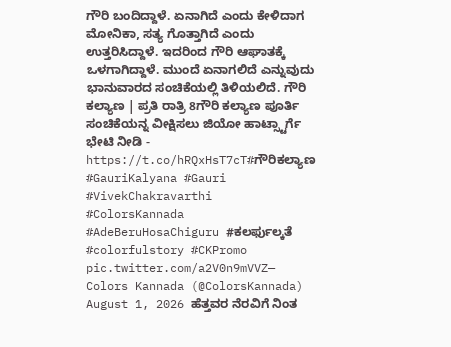ಗೌರಿ ಬಂದಿದ್ದಾಳೆ. ಏನಾಗಿದೆ ಎಂದು ಕೇಳಿದಾಗ ಮೋನಿಕಾ, ಸತ್ಯ ಗೊತ್ತಾಗಿದೆ ಎಂದು ಉತ್ತರಿಸಿದ್ದಾಳೆ. ಇದರಿಂದ ಗೌರಿ ಆಘಾತಕ್ಕೆ ಒಳಗಾಗಿದ್ದಾಳೆ. ಮುಂದೆ ಏನಾಗಲಿದೆ ಎನ್ನುವುದು ಭಾನುವಾರದ ಸಂಚಿಕೆಯಲ್ಲಿ ತಿಳಿಯಲಿದೆ. ಗೌರಿ ಕಲ್ಯಾಣ | ಪ್ರತಿ ರಾತ್ರಿ 8ಗೌರಿ ಕಲ್ಯಾಣ ಪೂರ್ತಿ ಸಂಚಿಕೆಯನ್ನ ವೀಕ್ಷಿಸಲು ಜಿಯೋ ಹಾಟ್ಸ್ಟಾರ್ಗೆ ಭೇಟಿ ನೀಡಿ - https://t.co/hRQxHsT7cT#ಗೌರಿಕಲ್ಯಾಣ #GauriKalyana #Gauri #VivekChakravarthi #ColorsKannada #AdeBeruHosaChiguru #ಕಲರ್ಫುಲ್ಕತೆ #colorfulstory #CKPromo pic.twitter.com/a2V0n9mVVZ— Colors Kannada (@ColorsKannada) August 1, 2026 ಹೆತ್ತವರ ನೆರವಿಗೆ ನಿಂತ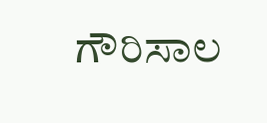ಗೌರಿಸಾಲ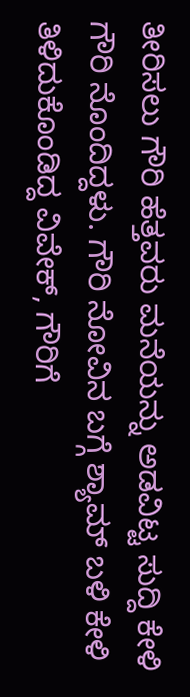ತೀರಿಸಲು ಗೌರಿ ಹೆತ್ತವರು ಮನೆಯನ್ನು ಅಡವಿಟ್ಟ ಸುದ್ದಿ ಕೇಳಿ ಗೌರಿ ನೊಂದಿದ್ದಳು. ಗೌರಿ ನೋವಿನ ಬಗ್ಗೆ ಶ್ಯಾಮ್ ಬಳಿ ಕೇಳಿ ತಿಳಿದುಕೊಂಡಿದ್ದ ವಿವೇಕ್, ಗೌರಿಗೆ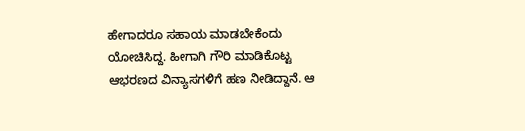ಹೇಗಾದರೂ ಸಹಾಯ ಮಾಡಬೇಕೆಂದು ಯೋಚಿಸಿದ್ದ. ಹೀಗಾಗಿ ಗೌರಿ ಮಾಡಿಕೊಟ್ಟ ಆಭರಣದ ವಿನ್ಯಾಸಗಳಿಗೆ ಹಣ ನೀಡಿದ್ದಾನೆ. ಆ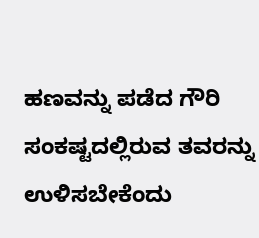ಹಣವನ್ನು ಪಡೆದ ಗೌರಿ ಸಂಕಷ್ಟದಲ್ಲಿರುವ ತವರನ್ನು ಉಳಿಸಬೇಕೆಂದು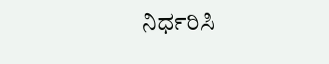ನಿರ್ಧರಿಸಿ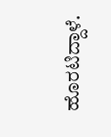ಹೊರಟಿದ್ದಾಳೆ.